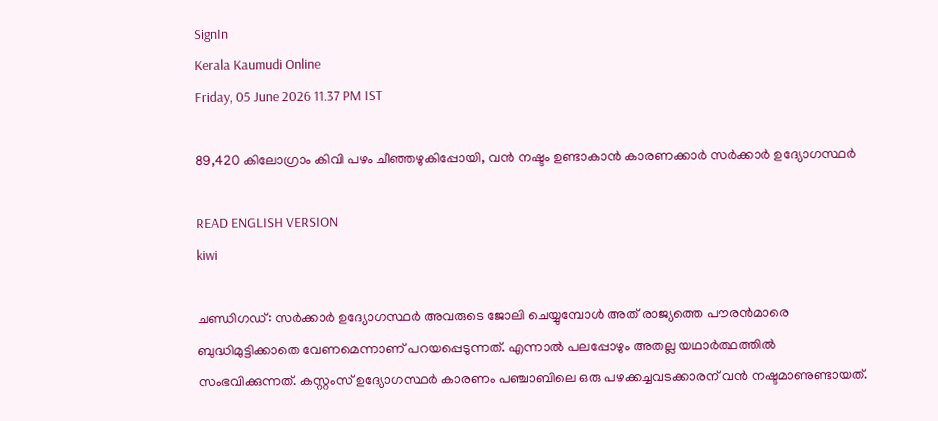SignIn
Kerala Kaumudi Online
Friday, 05 June 2026 11.37 PM IST

89,420 കിലോഗ്രാം കിവി പഴം ചീഞ്ഞഴുകിപ്പോയി, വന്‍ നഷ്ടം ഉണ്ടാകാന്‍ കാരണക്കാര്‍ സര്‍ക്കാര്‍ ഉദ്യോഗസ്ഥര്‍

READ ENGLISH VERSION
kiwi

ചണ്ഡിഗഡ്: സര്‍ക്കാര്‍ ഉദ്യോഗസ്ഥര്‍ അവരുടെ ജോലി ചെയ്യുമ്പോള്‍ അത് രാജ്യത്തെ പൗരന്‍മാരെ ബുദ്ധിമുട്ടിക്കാതെ വേണമെന്നാണ് പറയപ്പെടുന്നത്. എന്നാല്‍ പലപ്പോഴും അതല്ല യഥാര്‍ത്ഥത്തില്‍ സംഭവിക്കുന്നത്. കസ്റ്റംസ് ഉദ്യോഗസ്ഥര്‍ കാരണം പഞ്ചാബിലെ ഒരു പഴക്കച്ചവടക്കാരന് വന്‍ നഷ്ടമാണുണ്ടായത്.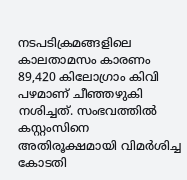നടപടിക്രമങ്ങളിലെ കാലതാമസം കാരണം 89,420 കിലോഗ്രാം കിവി പഴമാണ് ചീഞ്ഞഴുകി നശിച്ചത്. സംഭവത്തില്‍ കസ്റ്റംസിനെ അതിരൂക്ഷമായി വിമര്‍ശിച്ച കോടതി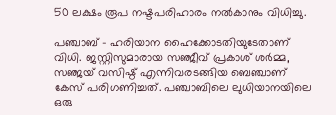50 ലക്ഷം രൂപ നഷ്ടപരിഹാരം നല്‍കാനും വിധിച്ചു.

പഞ്ചാബ് - ഹരിയാന ഹൈക്കോടതിയുടേതാണ് വിധി. ജസ്റ്റിസുമാരായ സഞ്ജീവ് പ്രകാശ് ശര്‍മ്മ, സഞ്ജയ് വസിഷ്ഠ് എന്നിവരടങ്ങിയ ബെഞ്ചാണ് കേസ് പരിഗണിച്ചത്. പഞ്ചാബിലെ ലുധിയാനയിലെ ഒരു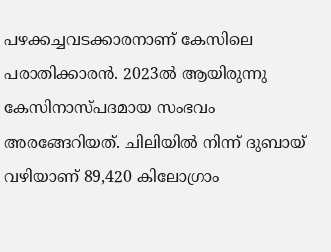പഴക്കച്ചവടക്കാരനാണ് കേസിലെ പരാതിക്കാരന്‍. 2023ല്‍ ആയിരുന്നു കേസിനാസ്പദമായ സംഭവം അരങ്ങേറിയത്. ചിലിയില്‍ നിന്ന് ദുബായ് വഴിയാണ് 89,420 കിലോഗ്രാം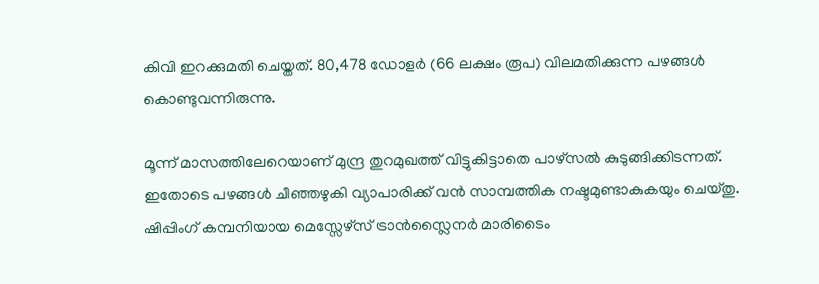കിവി ഇറക്കുമതി ചെയ്തത്. 80,478 ഡോളര്‍ (66 ലക്ഷം രൂപ) വിലമതിക്കുന്ന പഴങ്ങള്‍ കൊണ്ടുവന്നിരുന്നു.

മൂന്ന് മാസത്തിലേറെയാണ് മുന്ദ്ര തുറമുഖത്ത് വിട്ടുകിട്ടാതെ പാഴ്‌സല്‍ കുടുങ്ങിക്കിടന്നത്. ഇതോടെ പഴങ്ങള്‍ ചീഞ്ഞഴുകി വ്യാപാരിക്ക് വന്‍ സാമ്പത്തിക നഷ്ടമുണ്ടാകുകയും ചെയ്തു. ഷിപ്പിംഗ് കമ്പനിയായ മെസ്സേഴ്‌സ് ട്രാന്‍സ്ലൈനര്‍ മാരിടൈം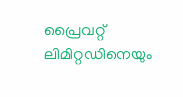പ്രൈവറ്റ് ലിമിറ്റഡിനെയും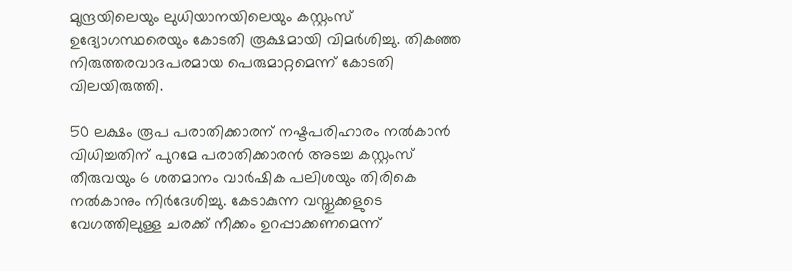മുന്ദ്രയിലെയും ലുധിയാനയിലെയും കസ്റ്റംസ് ഉദ്യോഗസ്ഥരെയും കോടതി രൂക്ഷമായി വിമര്‍ശിച്ചു. തികഞ്ഞ നിരുത്തരവാദപരമായ പെരുമാറ്റമെന്ന് കോടതി വിലയിരുത്തി.

50 ലക്ഷം രൂപ പരാതിക്കാരന് നഷ്ടപരിഹാരം നല്‍കാന്‍ വിധിച്ചതിന് പുറമേ പരാതിക്കാരന്‍ അടച്ച കസ്റ്റംസ് തീരുവയും 6 ശതമാനം വാര്‍ഷിക പലിശയും തിരികെ നല്‍കാനും നിര്‍ദേശിച്ചു. കേടാകുന്ന വസ്തുക്കളുടെ വേഗത്തിലുള്ള ചരക്ക് നീക്കം ഉറപ്പാക്കണമെന്ന്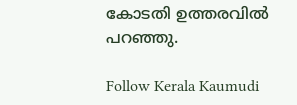കോടതി ഉത്തരവില്‍ പറഞ്ഞു.

Follow Kerala Kaumudi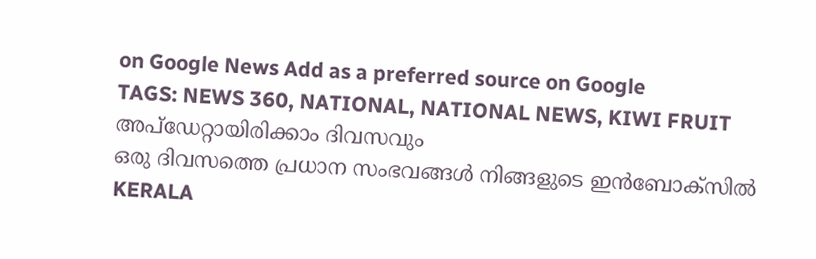on Google News Add as a preferred source on Google
TAGS: NEWS 360, NATIONAL, NATIONAL NEWS, KIWI FRUIT
അപ്ഡേറ്റായിരിക്കാം ദിവസവും
ഒരു ദിവസത്തെ പ്രധാന സംഭവങ്ങൾ നിങ്ങളുടെ ഇൻബോക്സിൽ
KERALA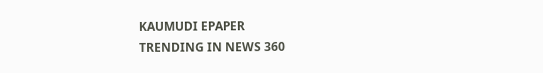KAUMUDI EPAPER
TRENDING IN NEWS 360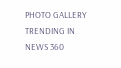PHOTO GALLERY
TRENDING IN NEWS 360